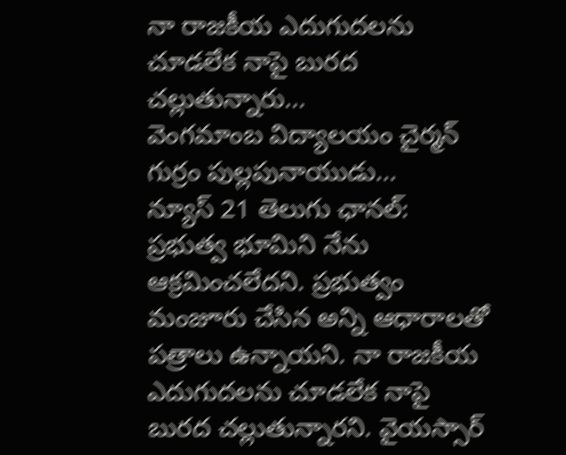నా రాజకీయ ఎదుగుదలను చూడలేక నాపై బురద చల్లుతున్నారు...
వెంగమాంబ విద్యాలయం చైర్మన్ గుర్రం పుల్లపునాయుడు...
న్యూస్ 21 తెలుగు ఛానల్: ప్రభుత్వ భూమిని నేను ఆక్రమించలేదని. ప్రభుత్వం మంజూరు చేసిన అన్ని ఆధారాలతో పత్రాలు ఉన్నాయని. నా రాజకీయ ఎదుగుదలను చూడలేక నాపై బురద చల్లుతున్నారని. వైయస్సార్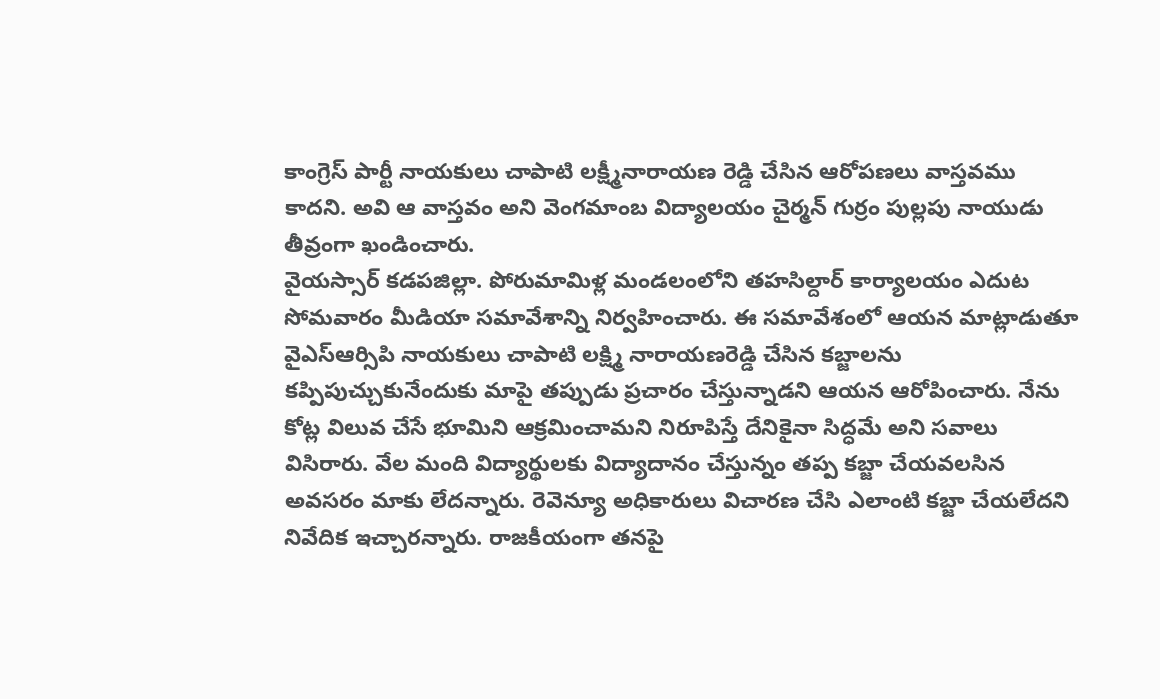కాంగ్రెస్ పార్టీ నాయకులు చాపాటి లక్ష్మీనారాయణ రెడ్డి చేసిన ఆరోపణలు వాస్తవము కాదని. అవి ఆ వాస్తవం అని వెంగమాంబ విద్యాలయం చైర్మన్ గుర్రం పుల్లపు నాయుడు తీవ్రంగా ఖండించారు.
వైయస్సార్ కడపజిల్లా. పోరుమామిళ్ల మండలంలోని తహసిల్దార్ కార్యాలయం ఎదుట సోమవారం మీడియా సమావేశాన్ని నిర్వహించారు. ఈ సమావేశంలో ఆయన మాట్లాడుతూ వైఎస్ఆర్సిపి నాయకులు చాపాటి లక్ష్మి నారాయణరెడ్డి చేసిన కబ్జాలను కప్పిపుచ్చుకునేందుకు మాపై తప్పుడు ప్రచారం చేస్తున్నాడని ఆయన ఆరోపించారు. నేను కోట్ల విలువ చేసే భూమిని ఆక్రమించామని నిరూపిస్తే దేనికైనా సిద్ధమే అని సవాలు విసిరారు. వేల మంది విద్యార్థులకు విద్యాదానం చేస్తున్నం తప్ప కబ్జా చేయవలసిన అవసరం మాకు లేదన్నారు. రెవెన్యూ అధికారులు విచారణ చేసి ఎలాంటి కబ్జా చేయలేదని నివేదిక ఇచ్చారన్నారు. రాజకీయంగా తనపై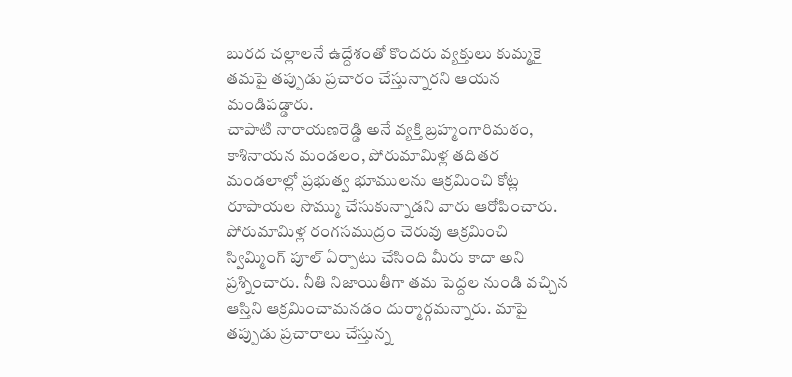బురద చల్లాలనే ఉద్దేశంతో కొందరు వ్యక్తులు కుమ్మకై తమపై తప్పుడు ప్రచారం చేస్తున్నారని ఆయన మండిపడ్డారు.
చాపాటి నారాయణరెడ్డి అనే వ్యక్తి బ్రహ్మంగారిమఠం, కాశినాయన మండలం, పోరుమామిళ్ల తదితర మండలాల్లో ప్రభుత్వ భూములను ఆక్రమించి కోట్ల రూపాయల సొమ్ము చేసుకున్నాడని వారు ఆరోపించారు. పోరుమామిళ్ల రంగసముద్రం చెరువు ఆక్రమించి స్విమ్మింగ్ పూల్ ఏర్పాటు చేసింది మీరు కాదా అని ప్రశ్నించారు. నీతి నిజాయితీగా తమ పెద్దల నుండి వచ్చిన ఆస్తిని ఆక్రమించామనడం దుర్మార్గమన్నారు. మాపై తప్పుడు ప్రచారాలు చేస్తున్న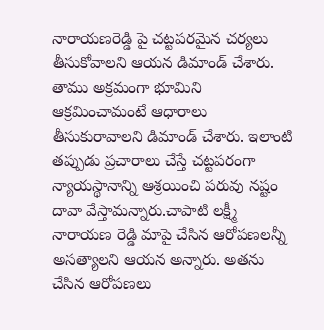నారాయణరెడ్డి పై చట్టపరమైన చర్యలు తీసుకోవాలని ఆయన డిమాండ్ చేశారు. తాము అక్రమంగా భూమిని ఆక్రమించామంటే ఆధారాలు తీసుకురావాలని డిమాండ్ చేశారు. ఇలాంటి తప్పుడు ప్రచారాలు చేస్తే చట్టపరంగా న్యాయస్థానాన్ని ఆశ్రయించి పరువు నష్టం దావా వేస్తామన్నారు.చాపాటి లక్ష్మీ నారాయణ రెడ్డి మాపై చేసిన ఆరోపణలన్నీ అసత్యాలని ఆయన అన్నారు. అతను చేసిన ఆరోపణలు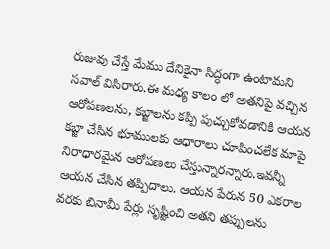రుజువు చేస్తే మేము దేనికైనా సిద్ధంగా ఉంటామని సవాల్ విసిరారు.ఈ మధ్య కాలం లో అతనిపై వచ్చిన ఆరోపణలను, కబ్జాలను కప్పి పుచ్చుకోవడానికి ఆయన కబ్జా చేసిన భూములకు ఆధారాలు చూపించలేక మాపై నిరాధారమైన ఆరోపణలు చేస్తున్నారన్నారు.ఇవన్నీ ఆయన చేసిన తప్పిదాలు. ఆయన పేరున 50 ఎకరాల వరకు బినామీ పేర్లు సృష్టించి అతని తప్పులను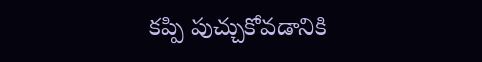కప్పి పుచ్చుకోవడానికి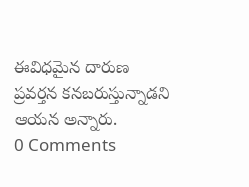ఈవిధమైన దారుణ ప్రవర్తన కనబరుస్తున్నాడని ఆయన అన్నారు.
0 Comments